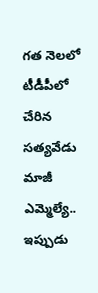గత నెలలో టీడీపీలో చేరిన సత్యవేడు మాజీ ఎమ్మెల్యే.. ఇప్పుడు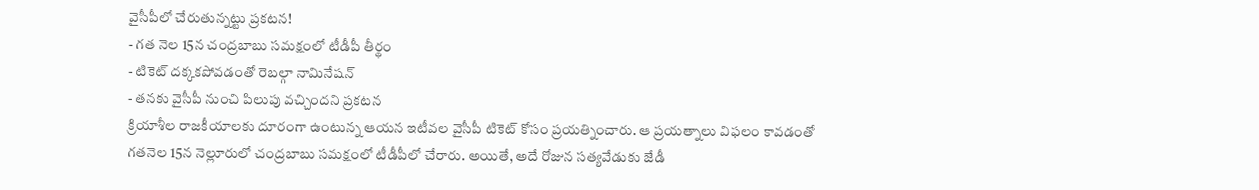వైసీపీలో చేరుతున్నట్టు ప్రకటన!
- గత నెల 15న చంద్రబాబు సమక్షంలో టీడీపీ తీర్థం
- టికెట్ దక్కకపోవడంతో రెబల్గా నామినేషన్
- తనకు వైసీపీ నుంచి పిలుపు వచ్చిందని ప్రకటన
క్రియాశీల రాజకీయాలకు దూరంగా ఉంటున్న ఆయన ఇటీవల వైసీపీ టికెట్ కోసం ప్రయత్నించారు. ఆ ప్రయత్నాలు విఫలం కావడంతో గతనెల 15న నెల్లూరులో చంద్రబాబు సమక్షంలో టీడీపీలో చేరారు. అయితే, అదే రోజున సత్యవేడుకు జేడీ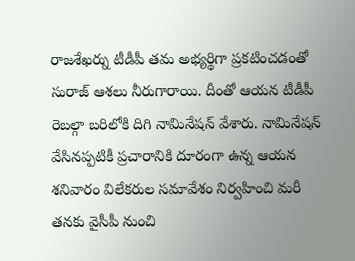రాజశేఖర్ను టీడీపీ తమ అభ్యర్థిగా ప్రకటించడంతో సురాజ్ ఆశలు నీరుగారాయి. దీంతో ఆయన టీడీపీ రెబల్గా బరిలోకి దిగి నామినేషన్ వేశారు. నామినేషన్ వేసినప్పటికీ ప్రచారానికి దూరంగా ఉన్న ఆయన శనివారం విలేకరుల సమావేశం నిర్వహించి మరీ తనకు వైసీపీ నుంచి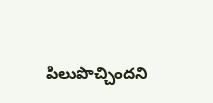పిలుపొచ్చిందని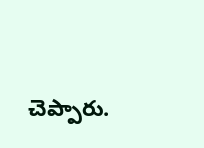చెప్పారు.